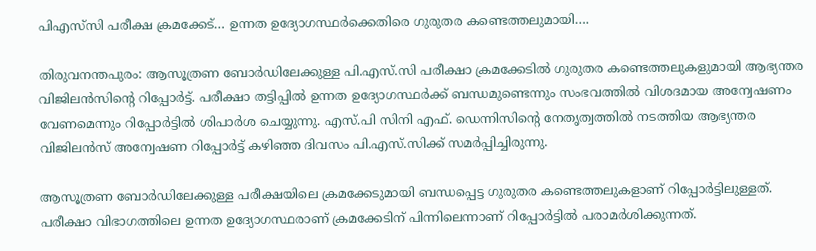പിഎസ്‌സി പരീക്ഷ ക്രമക്കേട്… ഉന്നത ഉദ്യോഗസ്ഥർക്കെതിരെ ഗുരുതര കണ്ടെത്തലുമായി….

തിരുവനന്തപുരം: ആസൂത്രണ ബോർഡിലേക്കുള്ള പി.എസ്.സി പരീക്ഷാ ക്രമക്കേടിൽ ഗുരുതര കണ്ടെത്തലുകളുമായി ആഭ്യന്തര വിജിലൻസിന്റെ റിപ്പോർട്ട്. പരീക്ഷാ തട്ടിപ്പിൽ ഉന്നത ഉദ്യോഗസ്ഥർക്ക് ബന്ധമുണ്ടെന്നും സംഭവത്തിൽ വിശദമായ അന്വേഷണം വേണമെന്നും റിപ്പോർട്ടിൽ ശിപാർശ ചെയ്യുന്നു. എസ്.പി സിനി എഫ്. ഡെന്നിസിന്റെ നേതൃത്വത്തിൽ നടത്തിയ ആഭ്യന്തര വിജിലൻസ് അന്വേഷണ റിപ്പോർട്ട് കഴിഞ്ഞ ദിവസം പി.എസ്.സിക്ക് സമർപ്പിച്ചിരുന്നു.

ആസൂത്രണ ബോർഡിലേക്കുള്ള പരീക്ഷയിലെ ക്രമക്കേടുമായി ബന്ധപ്പെട്ട ഗുരുതര കണ്ടെത്തലുകളാണ് റിപ്പോർട്ടിലുള്ളത്. പരീക്ഷാ വിഭാഗത്തിലെ ഉന്നത ഉദ്യോഗസ്ഥരാണ് ക്രമക്കേടിന് പിന്നിലെന്നാണ് റിപ്പോർട്ടിൽ പരാമർശിക്കുന്നത്.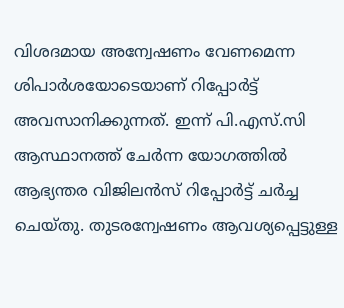വിശദമായ അന്വേഷണം വേണമെന്ന ശിപാർശയോടെയാണ് റിപ്പോർട്ട് അവസാനിക്കുന്നത്. ഇന്ന് പി.എസ്.സി ആസ്ഥാനത്ത് ചേർന്ന യോഗത്തിൽ ആഭ്യന്തര വിജിലൻസ് റിപ്പോർട്ട് ചർച്ച ചെയ്തു. തുടരന്വേഷണം ആവശ്യപ്പെട്ടുള്ള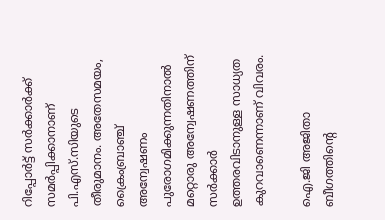റിപ്പോർട്ട് സർക്കാർക്ക് സമർപ്പിക്കാനാണ് പി.എസ്.സിയുടെ തീരുമാനം. അതേസമയം, ക്രൈംബ്രാഞ്ച് അന്വേഷണം പുരോഗമിക്കുന്നതിനാൽ മറ്റൊരു അന്വേഷണത്തിന് സർക്കാർ ഉത്തരവിടാനുള്ള സാധ്യത കുറവാണെന്നാണ് വിവരം.

ഐ.ജി അജിതാ ബീഗത്തിന്റെ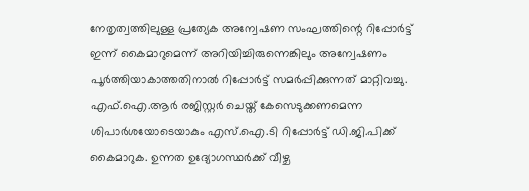നേതൃത്വത്തിലുള്ള പ്രത്യേക അന്വേഷണ സംഘത്തിന്റെ റിപ്പോർട്ട് ഇന്ന് കൈമാറുമെന്ന് അറിയിച്ചിരുന്നെങ്കിലും അന്വേഷണം പൂർത്തിയാകാത്തതിനാൽ റിപ്പോർട്ട് സമർപ്പിക്കുന്നത് മാറ്റിവച്ചു. എഫ്.ഐ.ആർ രജിസ്റ്റർ ചെയ്ത് കേസെടുക്കണമെന്ന ശിപാർശയോടെയാകും എസ്.ഐ.ടി റിപ്പോർട്ട് ഡി.ജി.പിക്ക് കൈമാറുക. ഉന്നത ഉദ്യോഗസ്ഥർക്ക് വീഴ്ച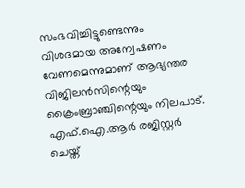സംഭവിച്ചിട്ടുണ്ടെന്നും വിശദമായ അന്വേഷണം വേണമെന്നുമാണ് ആഭ്യന്തര വിജിലൻസിന്റെയും ക്രൈംബ്രാഞ്ചിന്റെയും നിലപാട്. എഫ്.ഐ.ആർ രജിസ്റ്റർ ചെയ്ത്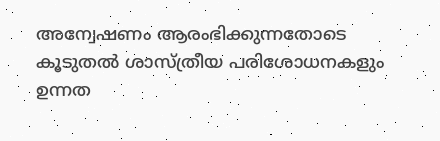അന്വേഷണം ആരംഭിക്കുന്നതോടെ കൂടുതൽ ശാസ്ത്രീയ പരിശോധനകളും ഉന്നത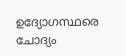ഉദ്യോഗസ്ഥരെ ചോദ്യം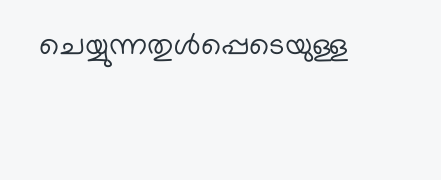ചെയ്യുന്നതുൾപ്പെടെയുള്ള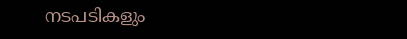നടപടികളും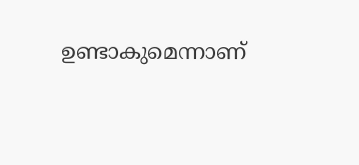ഉണ്ടാകുമെന്നാണ്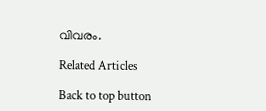വിവരം.

Related Articles

Back to top button